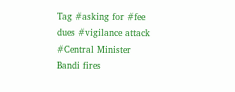Tag #asking for #fee dues #vigilance attack #Central Minister Bandi fires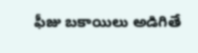ఫీజు బకాయిలు అడిగితే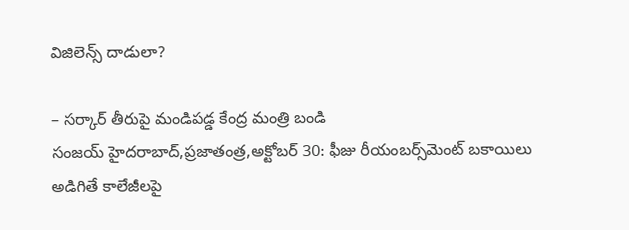విజిలెన్స్ ‌దాడులా?

– సర్కార్‌ ‌తీరుపై మండిపడ్డ కేంద్ర మంత్రి బండి సంజయ్‌ ‌హైదరాబాద్‌,ప్రజాతంత్ర,అక్టోబర్‌ 30: ఫీజు రీయంబర్స్‌మెంట్‌ ‌బకాయిలు అడిగితే కాలేజీలపై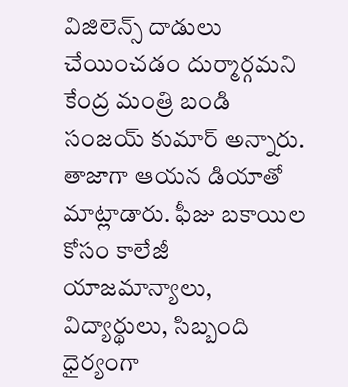విజిలెన్స్ ‌దాడులు చేయించడం దుర్మార్గమని కేంద్ర మంత్రి బండి సంజయ్‌ ‌కుమార్‌ అన్నారు. తాజాగా ఆయన డియాతో మాట్లాడారు. ఫీజు బకాయిల కోసం కాలేజీ యాజమాన్యాలు, విద్యార్థులు, సిబ్బంది ధైర్యంగా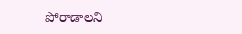పోరాడాలని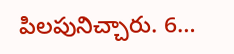పిలపునిచ్చారు. 6…